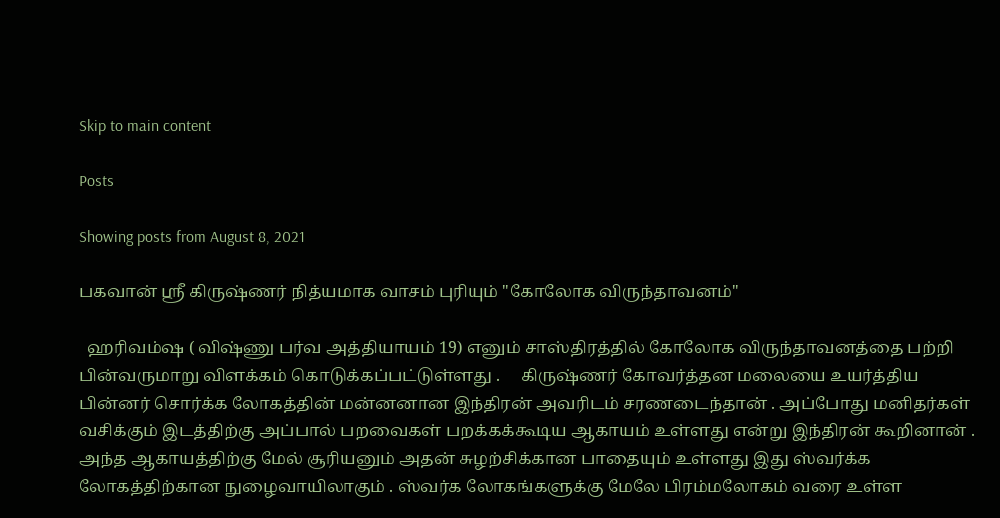Skip to main content

Posts

Showing posts from August 8, 2021

பகவான் ஶ்ரீ கிருஷ்ணர் நித்யமாக வாசம் புரியும் "கோலோக விருந்தாவனம்"

  ஹரிவம்ஷ ( விஷ்ணு பர்வ அத்தியாயம் 19) எனும் சாஸ்திரத்தில் கோலோக விருந்தாவனத்தை பற்றி பின்வருமாறு விளக்கம் கொடுக்கப்பட்டுள்ளது .     கிருஷ்ணர் கோவர்த்தன மலையை உயர்த்திய பின்னர் சொர்க்க லோகத்தின் மன்னனான இந்திரன் அவரிடம் சரணடைந்தான் . அப்போது மனிதர்கள் வசிக்கும் இடத்திற்கு அப்பால் பறவைகள் பறக்கக்கூடிய ஆகாயம் உள்ளது என்று இந்திரன் கூறினான் . அந்த ஆகாயத்திற்கு மேல் சூரியனும் அதன் சுழற்சிக்கான பாதையும் உள்ளது இது ஸ்வர்க்க லோகத்திற்கான நுழைவாயிலாகும் . ஸ்வர்க லோகங்களுக்கு மேலே பிரம்மலோகம் வரை உள்ள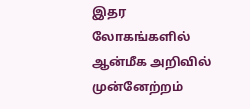இதர லோகங்களில் ஆன்மீக அறிவில் முன்னேற்றம்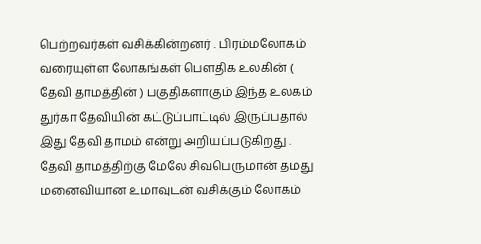பெற்றவர்கள் வசிக்கின்றனர் . பிரம்மலோகம் வரையுள்ள லோகங்கள் பௌதிக உலகின் ( தேவி தாமத்தின் ) பகுதிகளாகும் இந்த உலகம் துர்கா தேவியின் கட்டுப்பாட்டில் இருப்பதால் இது தேவி தாமம் என்று அறியப்படுகிறது .     தேவி தாமத்திற்கு மேலே சிவபெருமான் தமது மனைவியான உமாவுடன் வசிக்கும் லோகம்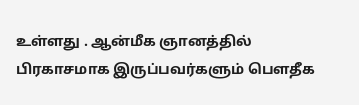உள்ளது . ஆன்மீக ஞானத்தில் பிரகாசமாக இருப்பவர்களும் பௌதீக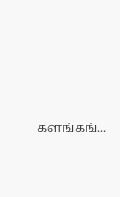களங்கங்...